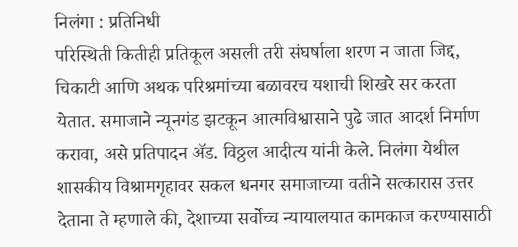निलंगा : प्रतिनिधी
परिस्थिती कितीही प्रतिकूल असली तरी संघर्षाला शरण न जाता जिद्द, चिकाटी आणि अथक परिश्रमांच्या बळावरच यशाची शिखरे सर करता येतात. समाजाने न्यूनगंड झटकून आत्मविश्वासाने पुढे जात आदर्श निर्माण करावा, असे प्रतिपादन ॲड. विठ्ठल आदीत्य यांनी केले. निलंगा येथील शासकीय विश्रामगृहावर सकल धनगर समाजाच्या वतीने सत्कारास उत्तर देताना ते म्हणाले की, देशाच्या सर्वोच्च न्यायालयात कामकाज करण्यासाठी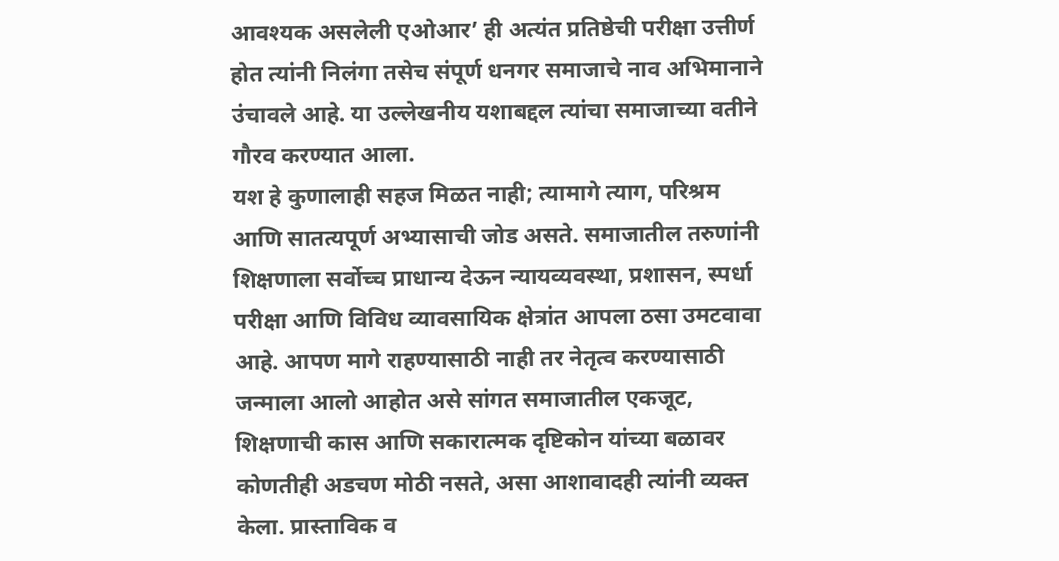आवश्यक असलेली एओआर’ ही अत्यंत प्रतिष्ठेची परीक्षा उत्तीर्ण होत त्यांनी निलंगा तसेच संपूर्ण धनगर समाजाचे नाव अभिमानाने उंचावले आहे. या उल्लेखनीय यशाबद्दल त्यांचा समाजाच्या वतीने गौरव करण्यात आला.
यश हे कुणालाही सहज मिळत नाही; त्यामागे त्याग, परिश्रम आणि सातत्यपूर्ण अभ्यासाची जोड असते. समाजातील तरुणांनी शिक्षणाला सर्वोच्च प्राधान्य देऊन न्यायव्यवस्था, प्रशासन, स्पर्धा परीक्षा आणि विविध व्यावसायिक क्षेत्रांत आपला ठसा उमटवावा आहे. आपण मागे राहण्यासाठी नाही तर नेतृत्व करण्यासाठी जन्माला आलो आहोत असे सांगत समाजातील एकजूट, शिक्षणाची कास आणि सकारात्मक दृष्टिकोन यांच्या बळावर कोणतीही अडचण मोठी नसते, असा आशावादही त्यांनी व्यक्त केला. प्रास्ताविक व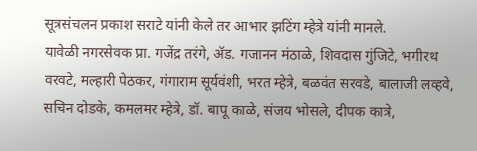सूत्रसंचलन प्रकाश सराटे यांनी केले तर आभार झटिंग म्हेत्रे यांनी मानले.
यावेळी नगरसेवक प्रा. गजेंद्र तरंगे, ॲड. गजानन मंठाळे, शिवदास गुंजिटे, भगीरथ वरवटे, मल्हारी पेठकर, गंगाराम सूर्यवंशी, भरत म्हेत्रे, बळवंत सरवडे, बालाजी लव्हवे, सचिन दोडके, कमलमर म्हेत्रे, डॉ. बापू काळे, संजय भोसले, दीपक कात्रे,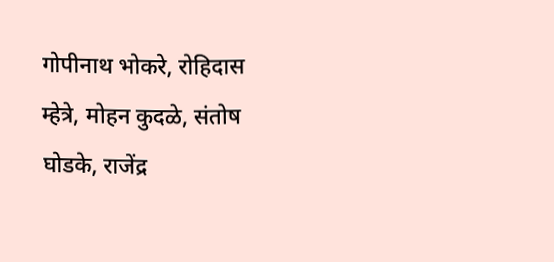गोपीनाथ भोकरे, रोहिदास म्हेत्रे, मोहन कुदळे, संतोष घोडके, राजेंद्र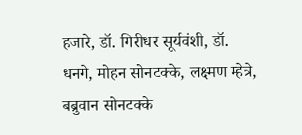हजारे, डॉ. गिरीधर सूर्यवंशी, डॉ. धनगे, मोहन सोनटक्के, लक्ष्मण म्हेत्रे, बब्रुवान सोनटक्के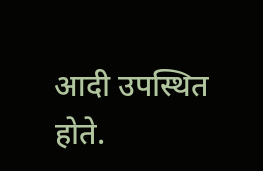आदी उपस्थित होते.